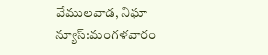వేములవాడ, నిఘా న్యూస్:మంగళవారం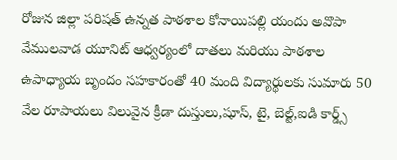రోజున జిల్లా పరిషత్ ఉన్నత పాఠశాల కోనాయిపల్లి యందు అవొపా వేములవాడ యూనిట్ ఆధ్వర్యంలో దాతలు మరియు పాఠశాల ఉపాధ్యాయ బృందం సహకారంతో 40 మంది విద్యార్థులకు సుమారు 50 వేల రూపాయలు విలువైన క్రీడా దుస్తులు,షూస్, టై, బెల్ట్,ఐడి కార్డ్స్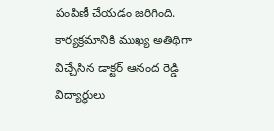పంపిణీ చేయడం జరిగింది. కార్యక్రమానికి ముఖ్య అతిథిగా విచ్చేసిన డాక్టర్ ఆనంద రెడ్డి విద్యార్థులు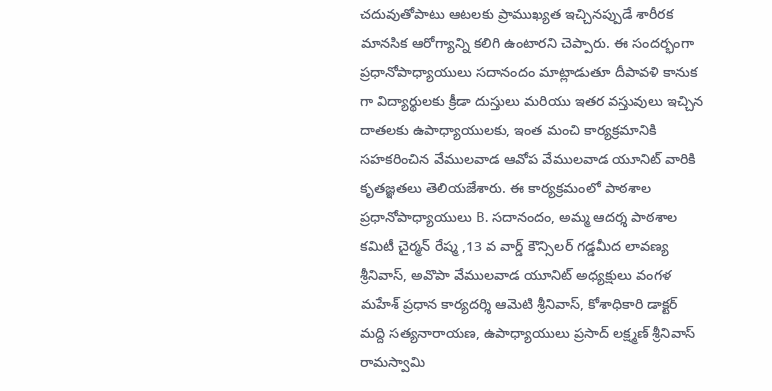చదువుతోపాటు ఆటలకు ప్రాముఖ్యత ఇచ్చినప్పుడే శారీరక మానసిక ఆరోగ్యాన్ని కలిగి ఉంటారని చెప్పారు. ఈ సందర్భంగా ప్రధానోపాధ్యాయులు సదానందం మాట్లాడుతూ దీపావళి కానుక గా విద్యార్థులకు క్రీడా దుస్తులు మరియు ఇతర వస్తువులు ఇచ్చిన దాతలకు ఉపాధ్యాయులకు, ఇంత మంచి కార్యక్రమానికి సహకరించిన వేములవాడ ఆవోప వేములవాడ యూనిట్ వారికి కృతజ్ఞతలు తెలియజేశారు. ఈ కార్యక్రమంలో పాఠశాల ప్రధానోపాధ్యాయులు B. సదానందం, అమ్మ ఆదర్శ పాఠశాల కమిటీ చైర్మన్ రేష్మ ,13 వ వార్డ్ కౌన్సిలర్ గడ్డమీద లావణ్య శ్రీనివాస్, అవొపా వేములవాడ యూనిట్ అధ్యక్షులు వంగళ మహేశ్ ప్రధాన కార్యదర్శి ఆమెటి శ్రీనివాస్, కోశాధికారి డాక్టర్ మద్ది సత్యనారాయణ, ఉపాధ్యాయులు ప్రసాద్ లక్ష్మణ్ శ్రీనివాస్ రామస్వామి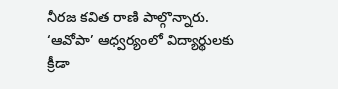నీరజ కవిత రాణి పాల్గొన్నారు.
‘ఆవోపా’ ఆధ్వర్యంలో విద్యార్థులకు క్రీడా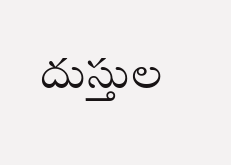దుస్తుల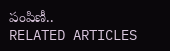పంపిణీ..
RELATED ARTICLES